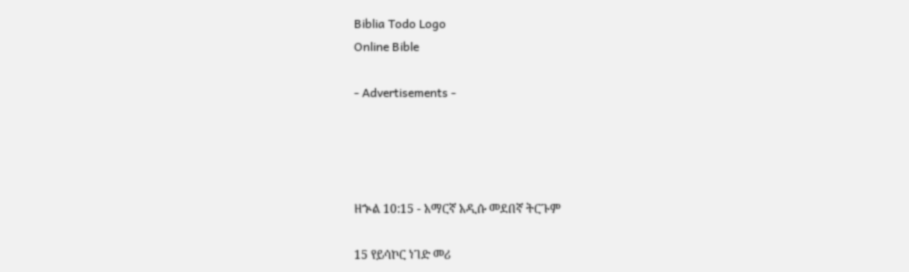Biblia Todo Logo
Online Bible

- Advertisements -




ዘኍል 10:15 - አማርኛ አዲሱ መደበኛ ትርጉም

15 የይሳኮር ነገድ መሪ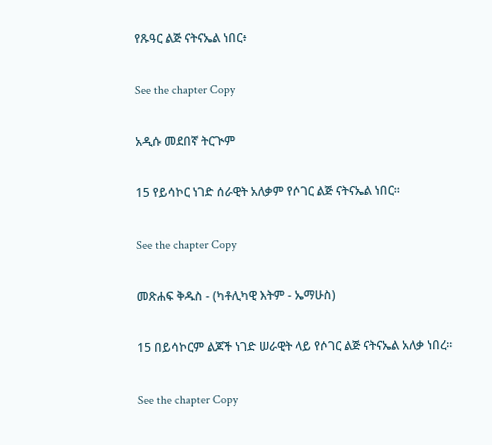የጹዓር ልጅ ናትናኤል ነበር፥

See the chapter Copy

አዲሱ መደበኛ ትርጒም

15 የይሳኮር ነገድ ሰራዊት አለቃም የሶገር ልጅ ናትናኤል ነበር።

See the chapter Copy

መጽሐፍ ቅዱስ - (ካቶሊካዊ እትም - ኤማሁስ)

15 በይሳኮርም ልጆች ነገድ ሠራዊት ላይ የሶገር ልጅ ናትናኤል አለቃ ነበረ።

See the chapter Copy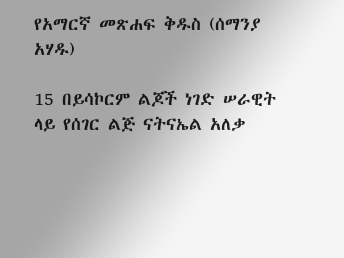የአማርኛ መጽሐፍ ቅዱስ (ሰማንያ አሃዱ)

15 በይሳኮርም ልጆች ነገድ ሠራዊት ላይ የሰገር ልጅ ናትናኤል አለቃ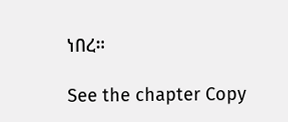ነበረ።

See the chapter Copy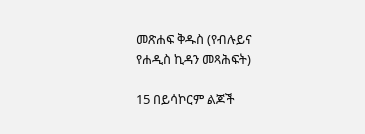መጽሐፍ ቅዱስ (የብሉይና የሐዲስ ኪዳን መጻሕፍት)

15 በይሳኮርም ልጆች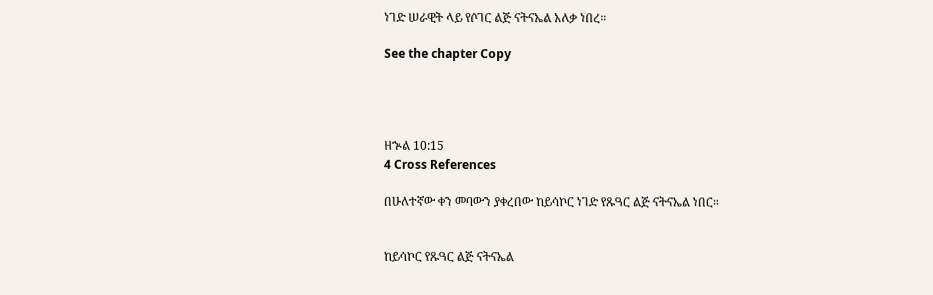ነገድ ሠራዊት ላይ የሶገር ልጅ ናትናኤል አለቃ ነበረ።

See the chapter Copy




ዘኍል 10:15
4 Cross References

በሁለተኛው ቀን መባውን ያቀረበው ከይሳኮር ነገድ የጹዓር ልጅ ናትናኤል ነበር።


ከይሳኮር የጹዓር ልጅ ናትናኤል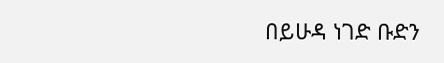በይሁዳ ነገድ ቡድን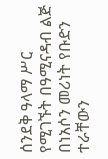ሰንደቅ ዓላማ ሥር የሚገኙት በዓሚናዳብ ልጅ በነአሶን መሪነት የቡድን ተራቸውን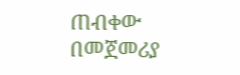ጠብቀው በመጀመሪያ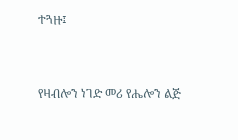ተጓዙ፤


የዛብሎን ነገድ መሪ የሔሎን ልጅ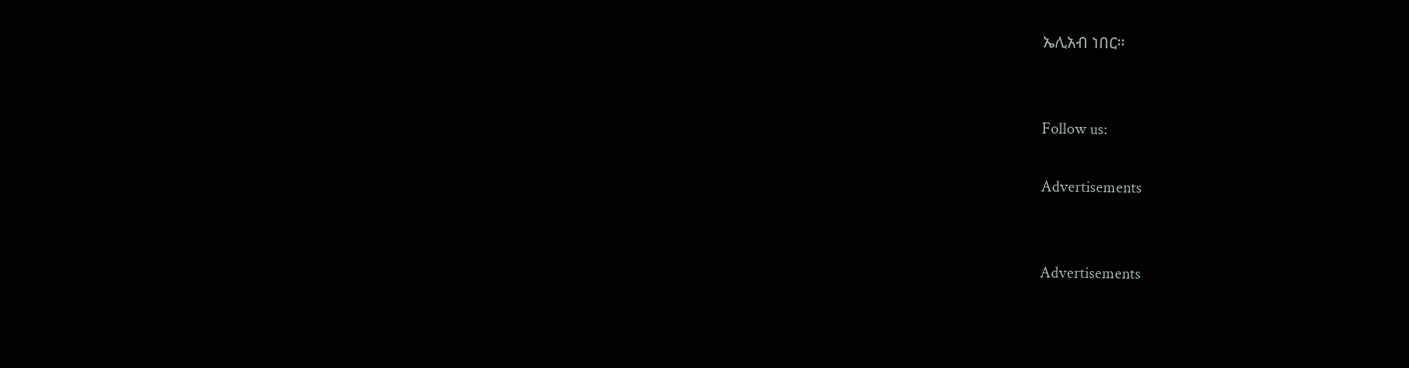ኤሊአብ ነበር።


Follow us:

Advertisements


Advertisements